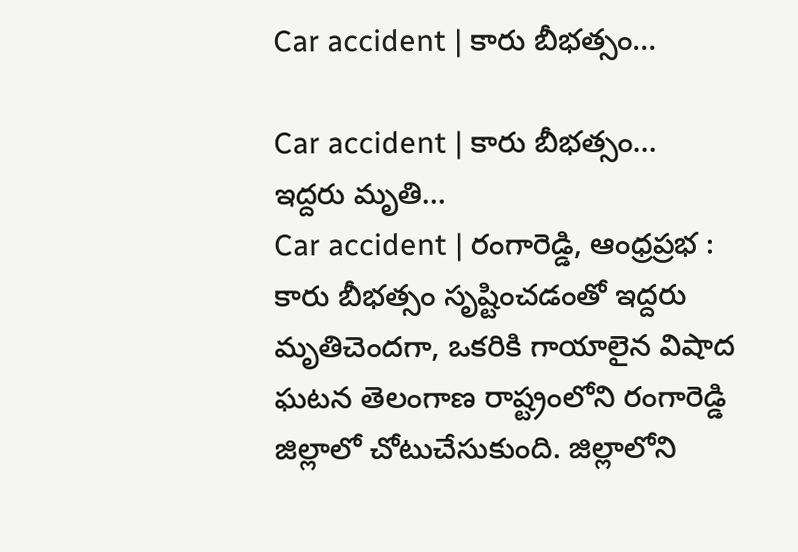Car accident | కారు బీభత్సం…

Car accident | కారు బీభత్సం…
ఇద్దరు మృతి…
Car accident | రంగారెడ్డి, ఆంధ్రప్రభ : కారు బీభత్సం సృష్టించడంతో ఇద్దరు మృతిచెందగా, ఒకరికి గాయాలైన విషాద ఘటన తెలంగాణ రాష్ట్రంలోని రంగారెడ్డి జిల్లాలో చోటుచేసుకుంది. జిల్లాలోని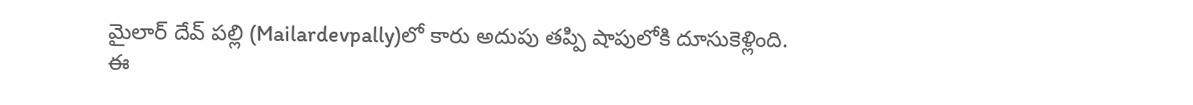మైలార్ దేవ్ పల్లి (Mailardevpally)లో కారు అదుపు తప్పి షాపులోకి దూసుకెళ్లింది. ఈ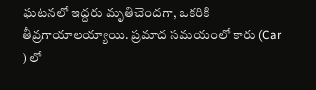ఘటనలో ఇద్దరు మృతిచెందగా, ఒకరికి తీవ్రగాయాలయ్యాయి. ప్రమాద సమయంలో కారు (Car ) లో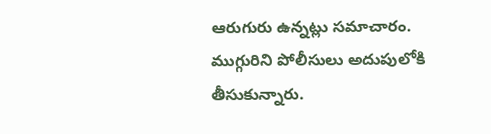ఆరుగురు ఉన్నట్లు సమాచారం. ముగ్గురిని పోలీసులు అదుపులోకి తీసుకున్నారు.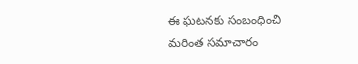ఈ ఘటనకు సంబంధించి మరింత సమాచారం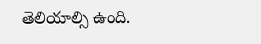తెలియాల్సి ఉంది.